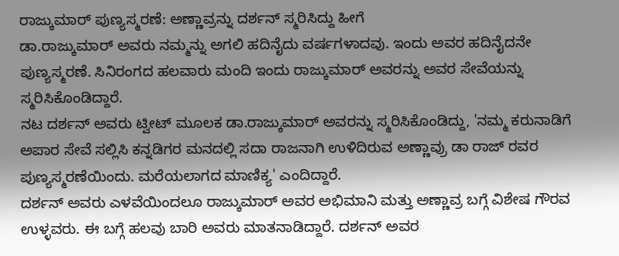ರಾಜ್ಕುಮಾರ್ ಪುಣ್ಯಸ್ಮರಣೆ: ಅಣ್ಣಾವ್ರನ್ನು ದರ್ಶನ್ ಸ್ಮರಿಸಿದ್ದು ಹೀಗೆ
ಡಾ.ರಾಜ್ಕುಮಾರ್ ಅವರು ನಮ್ಮನ್ನು ಅಗಲಿ ಹದಿನೈದು ವರ್ಷಗಳಾದವು. ಇಂದು ಅವರ ಹದಿನೈದನೇ ಪುಣ್ಯಸ್ಮರಣೆ. ಸಿನಿರಂಗದ ಹಲವಾರು ಮಂದಿ ಇಂದು ರಾಜ್ಕುಮಾರ್ ಅವರನ್ನು ಅವರ ಸೇವೆಯನ್ನು ಸ್ಮರಿಸಿಕೊಂಡಿದ್ದಾರೆ.
ನಟ ದರ್ಶನ್ ಅವರು ಟ್ವೀಟ್ ಮೂಲಕ ಡಾ.ರಾಜ್ಕುಮಾರ್ ಅವರನ್ನು ಸ್ಮರಿಸಿಕೊಂಡಿದ್ದು, 'ನಮ್ಮ ಕರುನಾಡಿಗೆ ಅಪಾರ ಸೇವೆ ಸಲ್ಲಿಸಿ ಕನ್ನಡಿಗರ ಮನದಲ್ಲಿ ಸದಾ ರಾಜನಾಗಿ ಉಳಿದಿರುವ ಅಣ್ಣಾವ್ರು ಡಾ ರಾಜ್ ರವರ ಪುಣ್ಯಸ್ಮರಣೆಯಿಂದು. ಮರೆಯಲಾಗದ ಮಾಣಿಕ್ಯ' ಎಂದಿದ್ದಾರೆ.
ದರ್ಶನ್ ಅವರು ಎಳವೆಯಿಂದಲೂ ರಾಜ್ಕುಮಾರ್ ಅವರ ಅಭಿಮಾನಿ ಮತ್ತು ಅಣ್ಣಾವ್ರ ಬಗ್ಗೆ ವಿಶೇಷ ಗೌರವ ಉಳ್ಳವರು. ಈ ಬಗ್ಗೆ ಹಲವು ಬಾರಿ ಅವರು ಮಾತನಾಡಿದ್ದಾರೆ. ದರ್ಶನ್ ಅವರ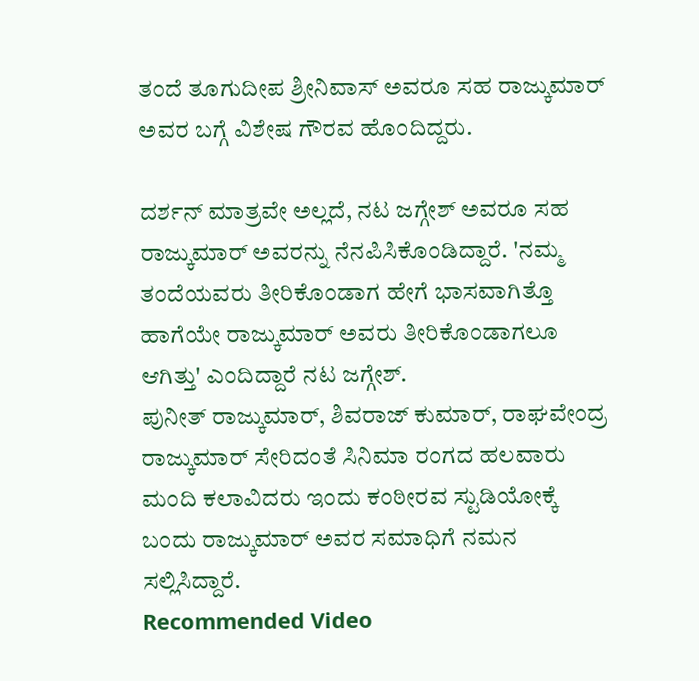ತಂದೆ ತೂಗುದೀಪ ಶ್ರೀನಿವಾಸ್ ಅವರೂ ಸಹ ರಾಜ್ಕುಮಾರ್ ಅವರ ಬಗ್ಗೆ ವಿಶೇಷ ಗೌರವ ಹೊಂದಿದ್ದರು.

ದರ್ಶನ್ ಮಾತ್ರವೇ ಅಲ್ಲದೆ, ನಟ ಜಗ್ಗೇಶ್ ಅವರೂ ಸಹ ರಾಜ್ಕುಮಾರ್ ಅವರನ್ನು ನೆನಪಿಸಿಕೊಂಡಿದ್ದಾರೆ. 'ನಮ್ಮ ತಂದೆಯವರು ತೀರಿಕೊಂಡಾಗ ಹೇಗೆ ಭಾಸವಾಗಿತ್ತೊ ಹಾಗೆಯೇ ರಾಜ್ಕುಮಾರ್ ಅವರು ತೀರಿಕೊಂಡಾಗಲೂ ಆಗಿತ್ತು' ಎಂದಿದ್ದಾರೆ ನಟ ಜಗ್ಗೇಶ್.
ಪುನೀತ್ ರಾಜ್ಕುಮಾರ್, ಶಿವರಾಜ್ ಕುಮಾರ್, ರಾಘವೇಂದ್ರ ರಾಜ್ಕುಮಾರ್ ಸೇರಿದಂತೆ ಸಿನಿಮಾ ರಂಗದ ಹಲವಾರು ಮಂದಿ ಕಲಾವಿದರು ಇಂದು ಕಂಠೀರವ ಸ್ಟುಡಿಯೋಕ್ಕೆ ಬಂದು ರಾಜ್ಕುಮಾರ್ ಅವರ ಸಮಾಧಿಗೆ ನಮನ ಸಲ್ಲಿಸಿದ್ದಾರೆ.
Recommended Video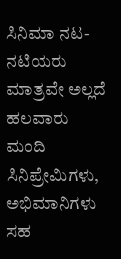ಸಿನಿಮಾ ನಟ-ನಟಿಯರು ಮಾತ್ರವೇ ಅಲ್ಲದೆ ಹಲವಾರು ಮಂದಿ ಸಿನಿಪ್ರೇಮಿಗಳು, ಅಭಿಮಾನಿಗಳು ಸಹ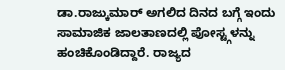ಡಾ.ರಾಜ್ಕುಮಾರ್ ಅಗಲಿದ ದಿನದ ಬಗ್ಗೆ ಇಂದು ಸಾಮಾಜಿಕ ಜಾಲತಾಣದಲ್ಲಿ ಪೋಸ್ಟ್ಗಳನ್ನು ಹಂಚಿಕೊಂಡಿದ್ದಾರೆ. ರಾಜ್ಯದ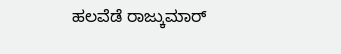ಹಲವೆಡೆ ರಾಜ್ಕುಮಾರ್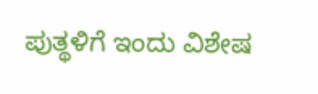ಪುತ್ಥಳಿಗೆ ಇಂದು ವಿಶೇಷ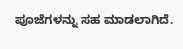ಪೂಜೆಗಳನ್ನು ಸಹ ಮಾಡಲಾಗಿದೆ.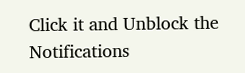Click it and Unblock the Notifications